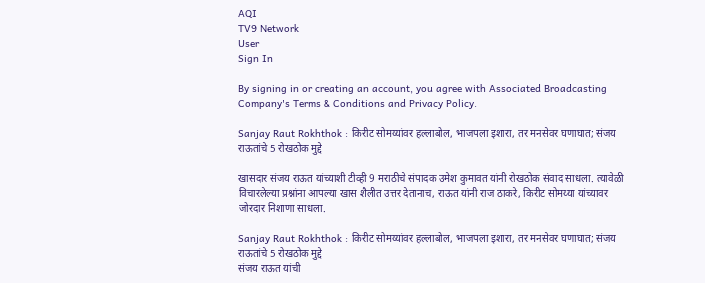AQI
TV9 Network
User
Sign In

By signing in or creating an account, you agree with Associated Broadcasting Company's Terms & Conditions and Privacy Policy.

Sanjay Raut Rokhthok : किरीट सोमय्यांवर हल्लाबोल, भाजपला इशारा, तर मनसेवर घणाघात; संजय राऊतांचे 5 रोखठोक मुद्दे

खासदार संजय राऊत यांच्याशी टीव्ही 9 मराठीचे संपादक उमेश कुमावत यांनी रोखठोक संवाद साधला. त्यावेळी विचारलेल्या प्रश्नांना आपल्या खास शैलीत उत्तर देतानाच, राऊत यांनी राज ठाकरे, किरीट सोमय्या यांच्यावर जोरदार निशाणा साधला.

Sanjay Raut Rokhthok : किरीट सोमय्यांवर हल्लाबोल, भाजपला इशारा, तर मनसेवर घणाघात; संजय राऊतांचे 5 रोखठोक मुद्दे
संजय राऊत यांची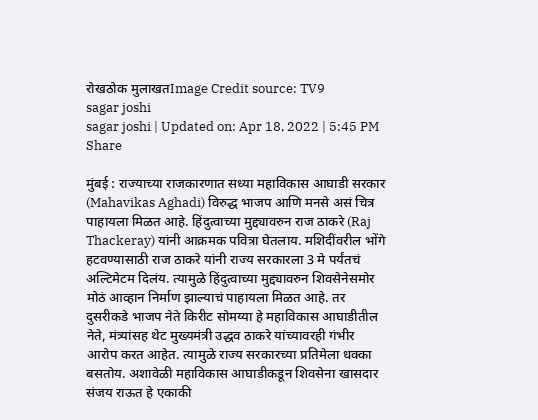रोखठोक मुलाखतImage Credit source: TV9
sagar joshi
sagar joshi | Updated on: Apr 18, 2022 | 5:45 PM
Share

मुंबई : राज्याच्या राजकारणात सध्या महाविकास आघाडी सरकार (Mahavikas Aghadi) विरुद्ध भाजप आणि मनसे असं चित्र पाहायला मिळत आहे. हिंदुत्वाच्या मुद्द्यावरुन राज ठाकरे (Raj Thackeray) यांनी आक्रमक पवित्रा घेतलाय. मशिदींवरील भोंगे हटवण्यासाठी राज ठाकरे यांनी राज्य सरकारला 3 मे पर्यंतचं अल्टिमेटम दिलंय. त्यामुळे हिंदुत्वाच्या मुद्द्यावरुन शिवसेनेसमोर मोठं आव्हान निर्माण झाल्याचं पाहायला मिळत आहे. तर दुसरीकडे भाजप नेते किरीट सोमय्या हे महाविकास आघाडीतील नेते, मंत्र्यांसह थेट मुख्यमंत्री उद्धव ठाकरे यांच्यावरही गंभीर आरोप करत आहेत. त्यामुळे राज्य सरकारच्या प्रतिमेला धक्का बसतोय. अशावेळी महाविकास आघाडीकडून शिवसेना खासदार संजय राऊत हे एकाकी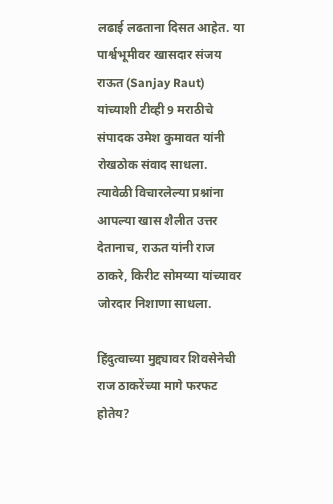लढाई लढताना दिसत आहेत. या पार्श्वभूमीवर खासदार संजय राऊत (Sanjay Raut) यांच्याशी टीव्ही 9 मराठीचे संपादक उमेश कुमावत यांनी रोखठोक संवाद साधला. त्यावेळी विचारलेल्या प्रश्नांना आपल्या खास शैलीत उत्तर देतानाच, राऊत यांनी राज ठाकरे, किरीट सोमय्या यांच्यावर जोरदार निशाणा साधला.

हिंदुत्वाच्या मुद्द्यावर शिवसेनेची राज ठाकरेंच्या मागे फरफट होतेय?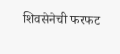शिवसेनेची फरफट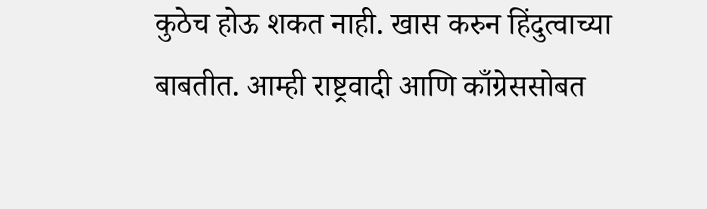कुठेच होऊ शकत नाही. खास करुन हिंदुत्वाच्या बाबतीत. आम्ही राष्ट्रवादी आणि काँग्रेससोबत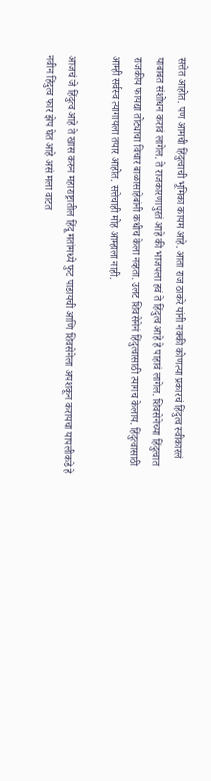सत्तेत आहोत. पण आमची हिंदुत्वाची भूमिका कायम आहे. आता राज ठाकरे यांनी नक्की कोणत्या प्रकारचं हिंदुत्व स्वीकारलं याबाबत संशोधन करावं लागेल. ते राजकारणापुरतं आहे की भाजपला हवं ते हिंदुत्व आहे हे पाहावं लागेल. शिवसेनेच्या हिंदुत्वात राजकीय फायद्या तोट्याचा विचार बाळासाहेबांनी कधीच केला नव्हता. उलट शिवसेनेनं हिंदुत्वासाठी त्यागच केलाय. हिंदुत्वासाठी आम्ही सर्वस्व त्यागायला तयार आहोत. सत्तेचाही मोह आम्हाला नाही.

आजचं जे हिंदुत्व आहे ते खास करुन महाराष्ट्रातील हिंदू मतांमध्ये फुट पाडायची आणि शिवसेनेला अपशकून करायचा यापलीकडे हे नवीन हिंदुत्व फार झेप घेत आहे असं मला वाटत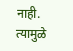नाही. त्यामुळे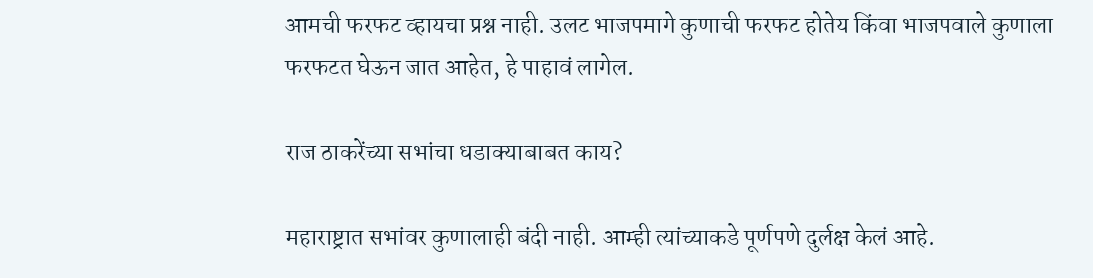आमची फरफट व्हायचा प्रश्न नाही. उलट भाजपमागे कुणाची फरफट होतेय किंवा भाजपवाले कुणाला फरफटत घेऊन जात आहेत, हे पाहावं लागेल.

राज ठाकरेंच्या सभांचा धडाक्याबाबत काय?

महाराष्ट्रात सभांवर कुणालाही बंदी नाही. आम्ही त्यांच्याकडे पूर्णपणे दुर्लक्ष केलं आहे.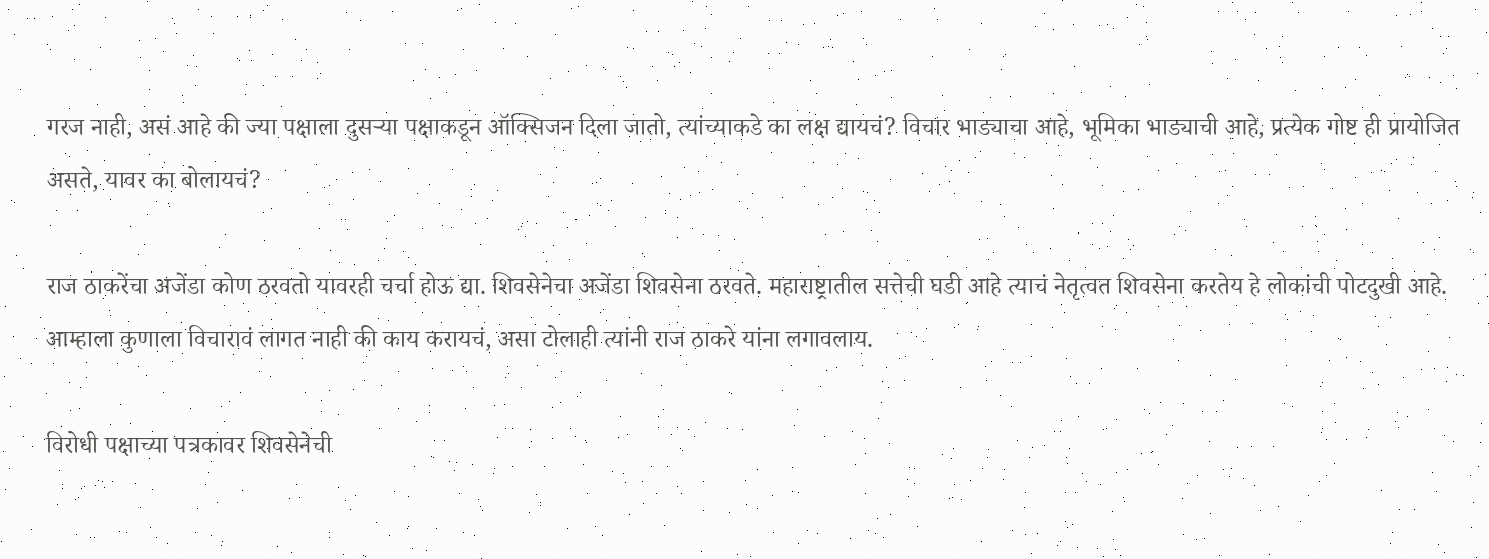गरज नाही, असं आहे की ज्या पक्षाला दुसऱ्या पक्षाकडून ऑक्सिजन दिला जातो, त्यांच्याकडे का लक्ष द्यायचं? विचार भाड्याचा आहे, भूमिका भाड्याची आहे, प्रत्येक गोष्ट ही प्रायोजित असते, यावर का बोलायचं?

राज ठाकरेंचा अजेंडा कोण ठरवतो यावरही चर्चा होऊ द्या. शिवसेनेचा अजेंडा शिवसेना ठरवते. महाराष्ट्रातील सत्तेची घडी आहे त्याचं नेतृत्वत शिवसेना करतेय हे लोकांची पोटदुखी आहे. आम्हाला कुणाला विचारावं लागत नाही की काय करायचं, असा टोलाही त्यांनी राज ठाकरे यांना लगावलाय.

विरोधी पक्षाच्या पत्रकावर शिवसेनेची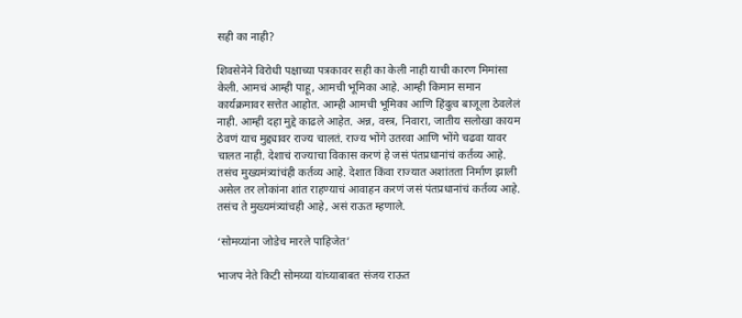सही का नाही?

शिवसेनेने विरोधी पक्षाच्या पत्रकावर सही का केली नाही याची कारण मिमांसा केली. आमचं आम्ही पाहू, आमची भूमिका आहे. आम्ही किमान समान कार्यक्रमावर सत्तेत आहोत. आम्ही आमची भूमिका आणि हिंदुत्व बाजूला ठेवलेलं नाही. आम्ही दहा मुद्दे काढले आहेत. अन्न, वस्त्र, निवारा, जातीय सलोखा कायम ठेवणं याच मुद्द्यावर राज्य चालतं. राज्य भोंगे उतरवा आणि भोंगे चढवा यावर चालत नाही. देशाचं राज्याचा विकास करणं हे जसं पंतप्रधानांचं कर्तव्य आहे. तसंच मुख्यमंत्र्यांचंही कर्तव्य आहे. देशात किंवा राज्यात अशांतता निर्माण झाली असेल तर लोकांना शांत राहण्याचं आवाहन करणं जसं पंतप्रधानांचं कर्तव्य आहे. तसंच ते मुख्यमंत्र्यांचही आहे, असं राऊत म्हणाले.

‘सोमय्यांना जोडेच मारले पाहिजेत’

भाजप नेते किटी सोमय्या यांच्याबाबत संजय राऊत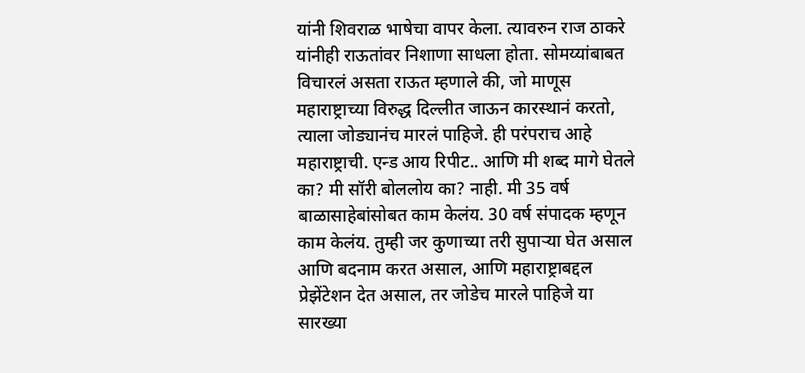यांनी शिवराळ भाषेचा वापर केला. त्यावरुन राज ठाकरे यांनीही राऊतांवर निशाणा साधला होता. सोमय्यांबाबत विचारलं असता राऊत म्हणाले की, जो माणूस महाराष्ट्राच्या विरुद्ध दिल्लीत जाऊन कारस्थानं करतो, त्याला जोड्यानंच मारलं पाहिजे. ही परंपराच आहे महाराष्ट्राची. एन्ड आय रिपीट.. आणि मी शब्द मागे घेतले का? मी सॉरी बोललोय का? नाही. मी 35 वर्ष बाळासाहेबांसोबत काम केलंय. 30 वर्ष संपादक म्हणून काम केलंय. तुम्ही जर कुणाच्या तरी सुपाऱ्या घेत असाल आणि बदनाम करत असाल, आणि महाराष्ट्राबद्दल प्रेझेंटेशन देत असाल, तर जोडेच मारले पाहिजे या सारख्या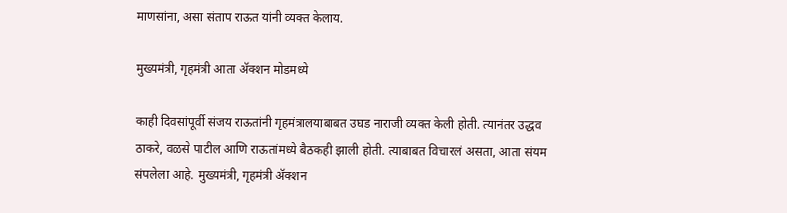माणसांना, असा संताप राऊत यांनी व्यक्त केलाय.

मुख्यमंत्री, गृहमंत्री आता ॲक्शन मोडमध्ये

काही दिवसांपूर्वी संजय राऊतांनी गृहमंत्रालयाबाबत उघड नाराजी व्यक्त केली होती. त्यानंतर उद्धव ठाकरे, वळसे पाटील आणि राऊतांमध्ये बैठकही झाली होती. त्याबाबत विचारलं असता, आता संयम संपलेला आहे. मुख्यमंत्री, गृहमंत्री ॲक्शन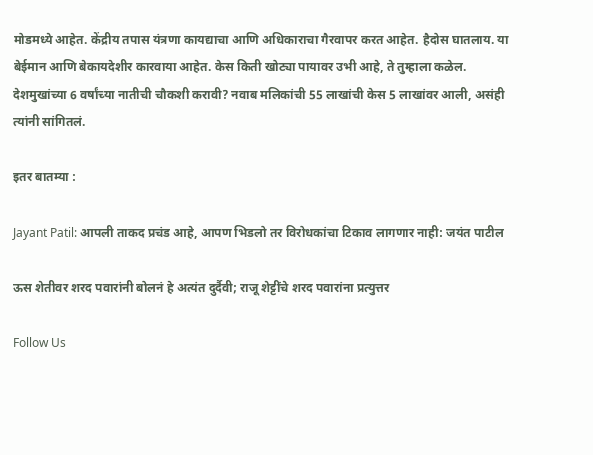मोडमध्ये आहेत. केंद्रीय तपास यंत्रणा कायद्याचा आणि अधिकाराचा गैरवापर करत आहेत. हैदोस घातलाय. या बेईमान आणि बेकायदेशीर कारवाया आहेत. केस किती खोट्या पायावर उभी आहे, ते तुम्हाला कळेल. देशमुखांच्या 6 वर्षांच्या नातीची चौकशी करावी? नवाब मलिकांची 55 लाखांची केस 5 लाखांवर आली, असंही त्यांनी सांगितलं.

इतर बातम्या :

Jayant Patil: आपली ताकद प्रचंड आहे, आपण भिडलो तर विरोधकांचा टिकाव लागणार नाही: जयंत पाटील

ऊस शेतीवर शरद पवारांनी बोलनं हे अत्यंत दुर्दैवी; राजू शेट्टींचे शरद पवारांना प्रत्युत्तर

Follow Us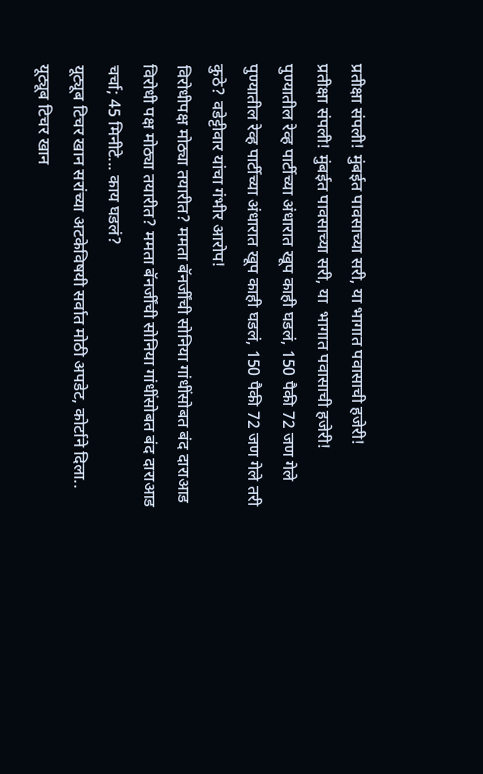प्रतीक्षा संपली! मुंबईत पावसाच्या सरी, या भागात पवासाची हजेरी!
प्रतीक्षा संपली! मुंबईत पावसाच्या सरी, या  भागात पवासाची हजेरी!
पुण्यातील रेव्ह पार्टीच्या अंधारात खूप काही घडलं, 150 पैकी 72 जण गेले
पुण्यातील रेव्ह पार्टीच्या अंधारात खूप काही घडलं, 150 पैकी 72 जण गेले तरी कुठे? वडेट्टीवार यांचा गंभीर आरोप!
विरोधीपक्ष मोठ्या तयारीत? ममता बॅनर्जींची सोनिया गांधींसोबत बंद दाराआड
विरोधी पक्ष मोठ्या तयारीत? ममता बॅनर्जींची सोनिया गांधींसोबत बंद दाराआड चर्चा; 45 मिनीटे... काय घडलं?
यूट्यूब टिचर खान सरांच्या अटकेविषयी सर्वात मोठी अपडेट, कोर्टाने दिला..
यूट्यूब टिचर खान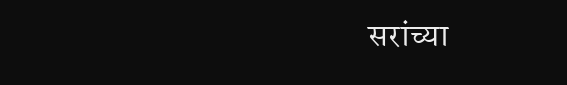सरांच्या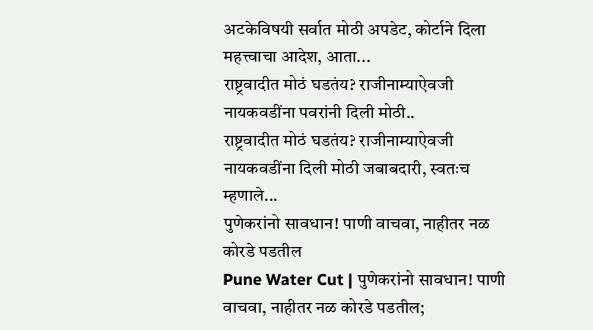अटकेविषयी सर्वात मोठी अपडेट, कोर्टाने दिला महत्त्वाचा आदेश, आता...
राष्ट्रवादीत मोठं घडतंय? राजीनाम्याऐवजी नायकवडींना पवरांनी दिली मोठी..
राष्ट्रवादीत मोठं घडतंय? राजीनाम्याऐवजी नायकवडींना दिली मोठी जबाबदारी, स्वतःच म्हणाले...
पुणेकरांनो सावधान! पाणी वाचवा, नाहीतर नळ कोरडे पडतील
Pune Water Cut | पुणेकरांनो सावधान! पाणी वाचवा, नाहीतर नळ कोरडे पडतील;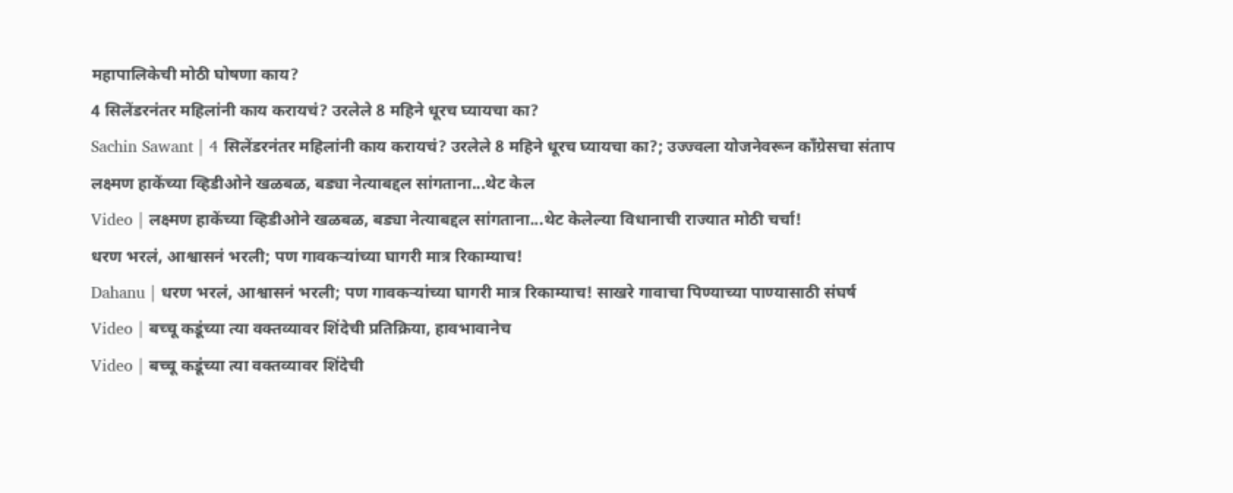महापालिकेची मोठी घोषणा काय?
4 सिलेंडरनंतर महिलांनी काय करायचं? उरलेले 8 महिने धूरच घ्यायचा का?
Sachin Sawant | 4 सिलेंडरनंतर महिलांनी काय करायचं? उरलेले 8 महिने धूरच घ्यायचा का?; उज्ज्वला योजनेवरून काँग्रेसचा संताप
लक्ष्मण हाकेंच्या व्हिडीओने खळबळ, बड्या नेत्याबद्दल सांगताना...थेट केल
Video | लक्ष्मण हाकेंच्या व्हिडीओने खळबळ, बड्या नेत्याबद्दल सांगताना...थेट केलेल्या विधानाची राज्यात मोठी चर्चा!
धरण भरलं, आश्वासनं भरली; पण गावकऱ्यांच्या घागरी मात्र रिकाम्याच!
Dahanu | धरण भरलं, आश्वासनं भरली; पण गावकऱ्यांच्या घागरी मात्र रिकाम्याच! साखरे गावाचा पिण्याच्या पाण्यासाठी संघर्ष
Video | बच्चू कडूंच्या त्या वक्तव्यावर शिंदेची प्रतिक्रिया, हावभावानेच
Video | बच्चू कडूंच्या त्या वक्तव्यावर शिंदेची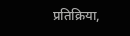प्रतिक्रिया,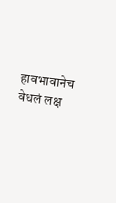हावभावानेच वेधलं लक्ष